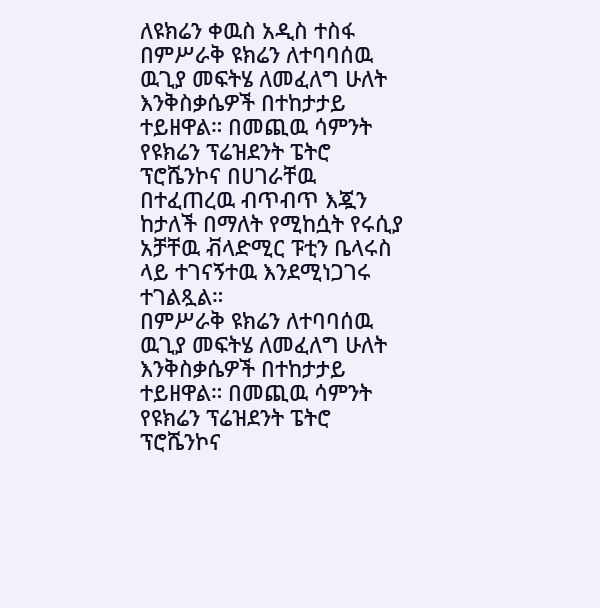ለዩክሬን ቀዉስ አዲስ ተስፋ
በምሥራቅ ዩክሬን ለተባባሰዉ ዉጊያ መፍትሄ ለመፈለግ ሁለት እንቅስቃሴዎች በተከታታይ ተይዘዋል። በመጪዉ ሳምንት የዩክሬን ፕሬዝደንት ፔትሮ ፕሮሼንኮና በሀገራቸዉ በተፈጠረዉ ብጥብጥ እጇን ከታለች በማለት የሚከሷት የሩሲያ አቻቸዉ ቭላድሚር ፑቲን ቤላሩስ ላይ ተገናኝተዉ እንደሚነጋገሩ ተገልጿል።
በምሥራቅ ዩክሬን ለተባባሰዉ ዉጊያ መፍትሄ ለመፈለግ ሁለት እንቅስቃሴዎች በተከታታይ ተይዘዋል። በመጪዉ ሳምንት የዩክሬን ፕሬዝደንት ፔትሮ ፕሮሼንኮና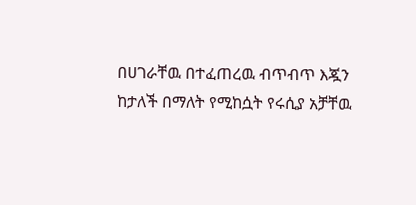በሀገራቸዉ በተፈጠረዉ ብጥብጥ እጇን ከታለች በማለት የሚከሷት የሩሲያ አቻቸዉ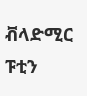ቭላድሚር ፑቲን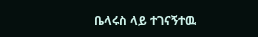ቤላሩስ ላይ ተገናኝተዉ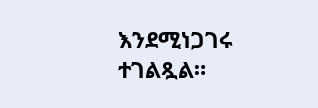እንደሚነጋገሩ ተገልጿል።